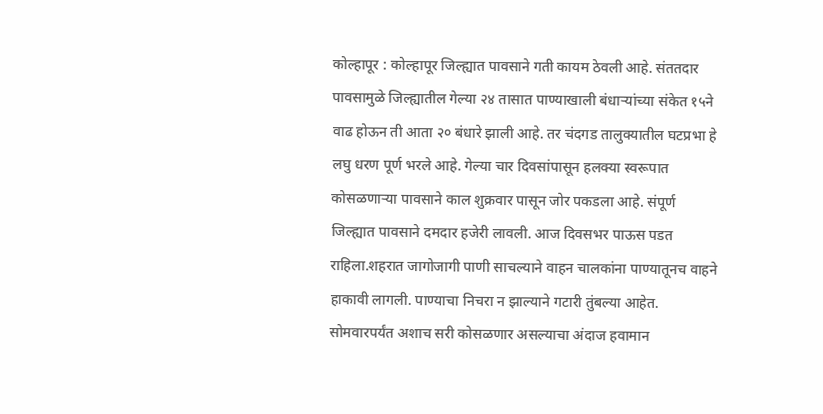कोल्हापूर : कोल्हापूर जिल्ह्यात पावसाने गती कायम ठेवली आहे. संततदार पावसामुळे जिल्ह्यातील गेल्या २४ तासात पाण्याखाली बंधाऱ्यांच्या संकेत १५ने वाढ होऊन ती आता २० बंधारे झाली आहे. तर चंदगड तालुक्यातील घटप्रभा हे लघु धरण पूर्ण भरले आहे. गेल्या चार दिवसांपासून हलक्या स्वरूपात कोसळणाऱ्या पावसाने काल शुक्रवार पासून जोर पकडला आहे. संपूर्ण जिल्ह्यात पावसाने दमदार हजेरी लावली. आज दिवसभर पाऊस पडत राहिला.शहरात जागोजागी पाणी साचल्याने वाहन चालकांना पाण्यातूनच वाहने हाकावी लागली. पाण्याचा निचरा न झाल्याने गटारी तुंबल्या आहेत. सोमवारपर्यंत अशाच सरी कोसळणार असल्याचा अंदाज हवामान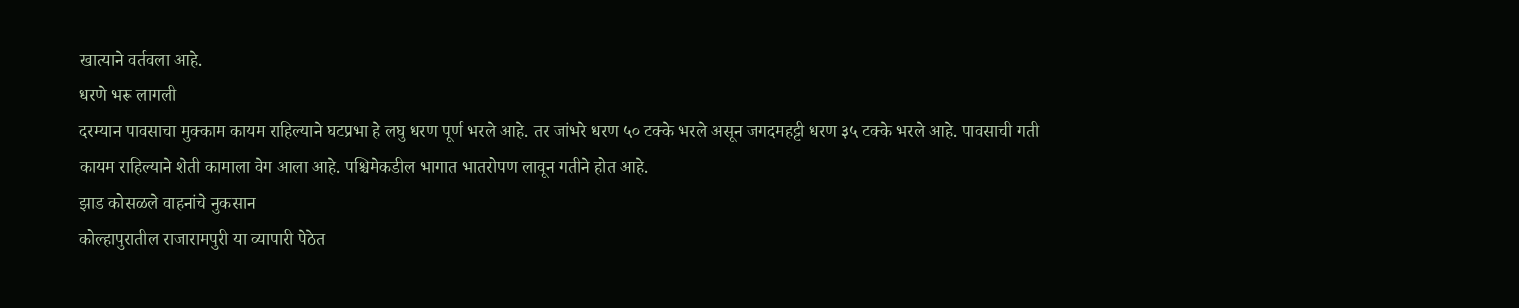खात्याने वर्तवला आहे.
धरणे भरू लागली
दरम्यान पावसाचा मुक्काम कायम राहिल्याने घटप्रभा हे लघु धरण पूर्ण भरले आहे. तर जांभरे धरण ५० टक्के भरले असून जगदमहट्टी धरण ३५ टक्के भरले आहे. पावसाची गती कायम राहिल्याने शेती कामाला वेग आला आहे. पश्चिमेकडील भागात भातरोपण लावून गतीने होत आहे.
झाड कोसळले वाहनांचे नुकसान
कोल्हापुरातील राजारामपुरी या व्यापारी पेठेत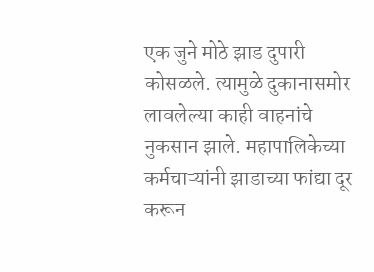एक जुने मोठे झाड दुपारी कोसळले. त्यामुळे दुकानासमोर लावलेल्या काही वाहनांचे नुकसान झाले. महापालिकेच्या कर्मचाऱ्यांनी झाडाच्या फांद्या दूर करून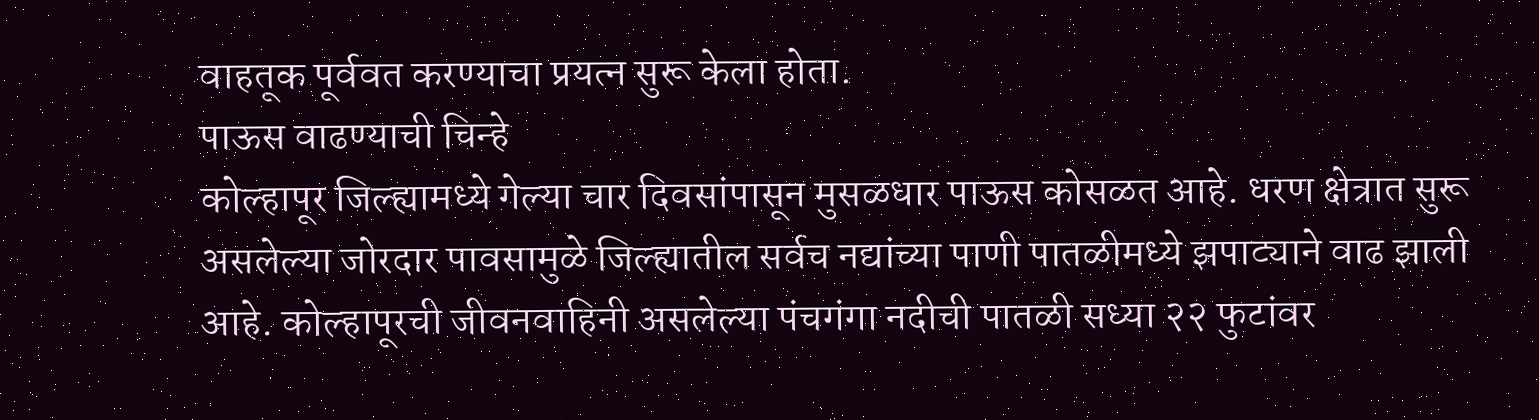वाहतूक पूर्ववत करण्याचा प्रयत्न सुरू केला होता.
पाऊस वाढण्याची चिन्हे
कोल्हापूर जिल्ह्यामध्ये गेल्या चार दिवसांपासून मुसळधार पाऊस कोसळत आहे. धरण क्षेत्रात सुरू असलेल्या जोरदार पावसामुळे जिल्ह्यातील सर्वच नद्यांच्या पाणी पातळीमध्ये झपाट्याने वाढ झाली आहे. कोल्हापूरची जीवनवाहिनी असलेल्या पंचगंगा नदीची पातळी सध्या २२ फुटांवर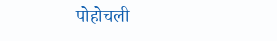पोहोचली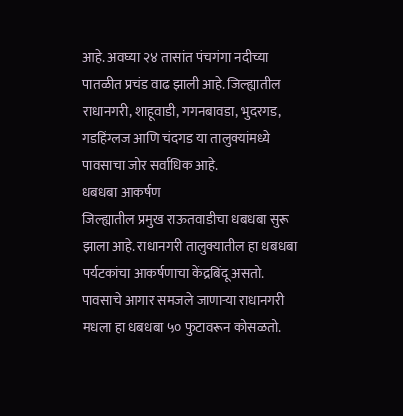आहे. अवघ्या २४ तासांत पंचगंगा नदीच्या पातळीत प्रचंड वाढ झाली आहे. जिल्ह्यातील राधानगरी, शाहूवाडी, गगनबावडा, भुदरगड, गडहिंग्लज आणि चंदगड या तालुक्यांमध्ये पावसाचा जोर सर्वाधिक आहे.
धबधबा आकर्षण
जिल्ह्यातील प्रमुख राऊतवाडीचा धबधबा सुरू झाला आहे. राधानगरी तालुक्यातील हा धबधबा पर्यटकांचा आकर्षणाचा केंद्रबिंदू असतो. पावसाचे आगार समजले जाणाऱ्या राधानगरी मधला हा धबधबा ५० फुटावरून कोसळतो.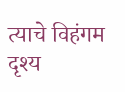त्याचे विहंगम दृश्य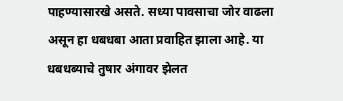पाहण्यासारखे असते. सध्या पावसाचा जोर वाढला असून हा धबधबा आता प्रवाहित झाला आहे. या धबधब्याचे तुषार अंगावर झेलत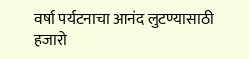वर्षा पर्यटनाचा आनंद लुटण्यासाठी हजारो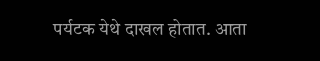पर्यटक येथे दाखल होतात. आता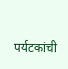पर्यटकांची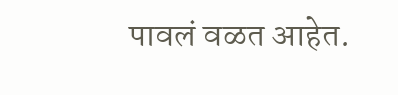पावलं वळत आहेत.